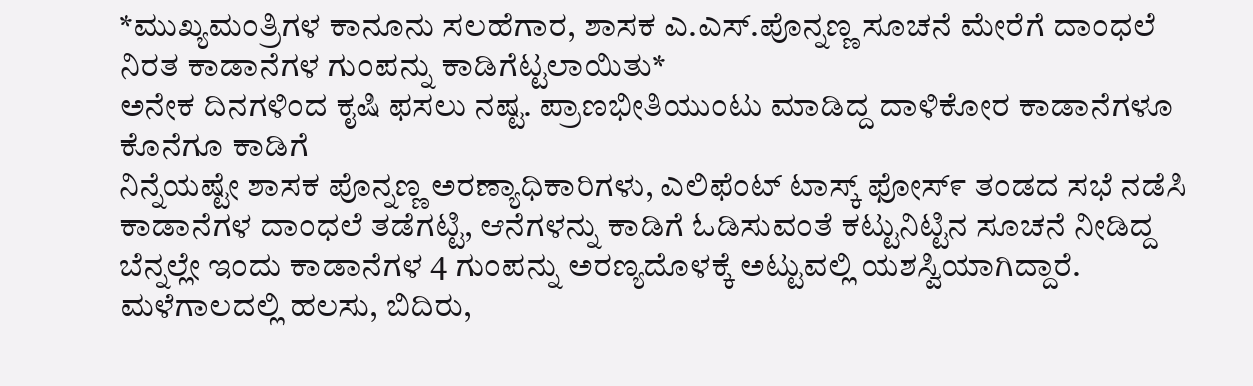*ಮುಖ್ಯಮಂತ್ರಿಗಳ ಕಾನೂನು ಸಲಹೆಗಾರ, ಶಾಸಕ ಎ.ಎಸ್.ಪೊನ್ನಣ್ಣ ಸೂಚನೆ ಮೇರೆಗೆ ದಾಂಧಲೆ ನಿರತ ಕಾಡಾನೆಗಳ ಗುಂಪನ್ನು ಕಾಡಿಗೆಟ್ಟಲಾಯಿತು*
ಅನೇಕ ದಿನಗಳಿಂದ ಕೖಷಿ ಫಸಲು ನಷ್ಟ. ಪ್ರಾಣಭೀತಿಯುಂಟು ಮಾಡಿದ್ದ ದಾಳಿಕೋರ ಕಾಡಾನೆಗಳೂ ಕೊನೆಗೂ ಕಾಡಿಗೆ
ನಿನ್ನೆಯಷ್ಟೇ ಶಾಸಕ ಪೊನ್ನಣ್ಣ ಅರಣ್ಯಾಧಿಕಾರಿಗಳು, ಎಲಿಫೆಂಟ್ ಟಾಸ್ಕ್ ಫೋಸ್೯ ತಂಡದ ಸಭೆ ನಡೆಸಿ ಕಾಡಾನೆಗಳ ದಾಂಧಲೆ ತಡೆಗಟ್ಟಿ, ಆನೆಗಳನ್ನು ಕಾಡಿಗೆ ಓಡಿಸುವಂತೆ ಕಟ್ಟುನಿಟ್ಟಿನ ಸೂಚನೆ ನೀಡಿದ್ದ ಬೆನ್ನಲ್ಲೇ ಇಂದು ಕಾಡಾನೆಗಳ 4 ಗುಂಪನ್ನು ಅರಣ್ಯದೊಳಕ್ಕೆ ಅಟ್ಟುವಲ್ಲಿ ಯಶಸ್ವಿಯಾಗಿದ್ದಾರೆ.
ಮಳೆಗಾಲದಲ್ಲಿ ಹಲಸು, ಬಿದಿರು,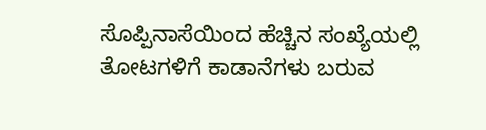ಸೊಪ್ಪಿನಾಸೆಯಿಂದ ಹೆಚ್ಚಿನ ಸಂಖ್ಯೆಯಲ್ಲಿ ತೋಟಗಳಿಗೆ ಕಾಡಾನೆಗಳು ಬರುವ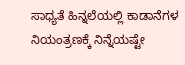ಸಾಧ್ಯತೆ ಹಿನ್ನಲೆಯಲ್ಲಿ ಕಾಡಾನೆಗಳ ನಿಯಂತ್ರಣಕ್ಕೆ ನಿನ್ನೆಯಷ್ಟೇ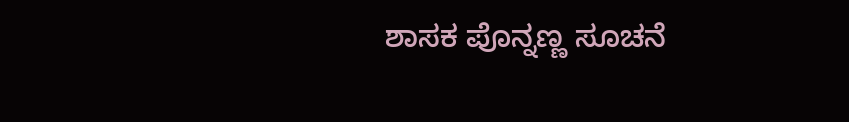ಶಾಸಕ ಪೊನ್ನಣ್ಣ ಸೂಚನೆ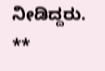ನೀಡಿದ್ದರು.
**